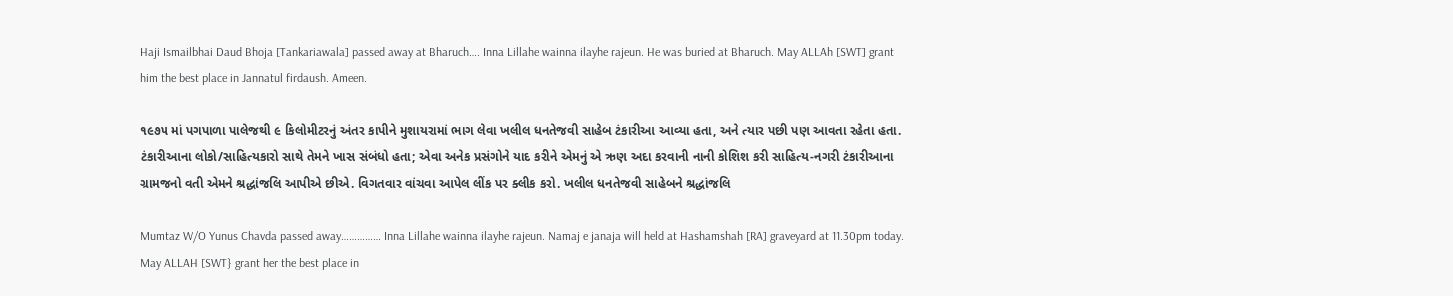Haji Ismailbhai Daud Bhoja [Tankariawala] passed away at Bharuch…. Inna Lillahe wainna ilayhe rajeun. He was buried at Bharuch. May ALLAh [SWT] grant him the best place in Jannatul firdaush. Ameen.

૧૯૭૫ માં પગપાળા પાલેજથી ૯ કિલોમીટરનું અંતર કાપીને મુશાયરામાં ભાગ લેવા ખલીલ ધનતેજવી સાહેબ ટંકારીઆ આવ્યા હતા, અને ત્યાર પછી પણ આવતા રહેતા હતા. ટંકારીઆના લોકો/સાહિત્યકારો સાથે તેમને ખાસ સંબંધો હતા; એવા અનેક પ્રસંગોને યાદ કરીને એમનું એ ઋણ અદા કરવાની નાની કોશિશ કરી સાહિત્ય-નગરી ટંકારીઆના ગ્રામજનો વતી એમને શ્રદ્ધાંજલિ આપીએ છીએ. વિગતવાર વાંચવા આપેલ લીંક પર ક્લીક કરો. ખલીલ ધનતેજવી સાહેબને શ્રદ્ધાંજલિ

Mumtaz W/O Yunus Chavda passed away…………… Inna Lillahe wainna ilayhe rajeun. Namaj e janaja will held at Hashamshah [RA] graveyard at 11.30pm today. May ALLAH [SWT} grant her the best place in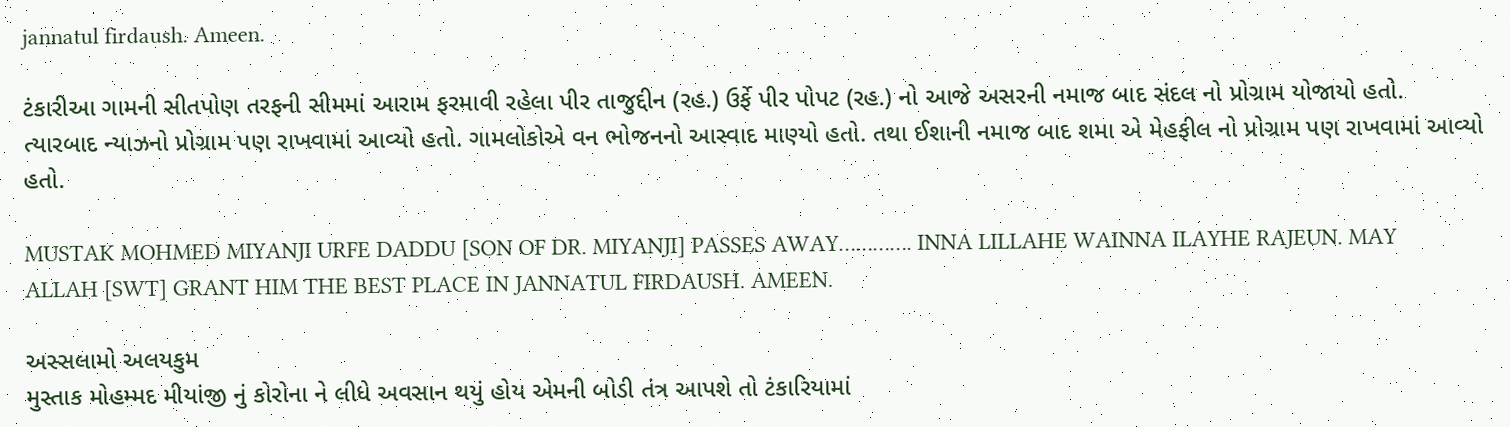jannatul firdaush. Ameen.

ટંકારીઆ ગામની સીતપોણ તરફની સીમમાં આરામ ફરમાવી રહેલા પીર તાજુદ્દીન (રહ.) ઉર્ફે પીર પોપટ (રહ.) નો આજે અસરની નમાજ બાદ સંદલ નો પ્રોગ્રામ યોજાયો હતો. ત્યારબાદ ન્યાઝનો પ્રોગ્રામ પણ રાખવામાં આવ્યો હતો. ગામલોકોએ વન ભોજનનો આસ્વાદ માણ્યો હતો. તથા ઈશાની નમાજ બાદ શમા એ મેહફીલ નો પ્રોગ્રામ પણ રાખવામાં આવ્યો હતો.

MUSTAK MOHMED MIYANJI URFE DADDU [SON OF DR. MIYANJI] PASSES AWAY…………. INNA LILLAHE WAINNA ILAYHE RAJEUN. MAY ALLAH [SWT] GRANT HIM THE BEST PLACE IN JANNATUL FIRDAUSH. AMEEN.

અસ્સલામો અલયકુમ
મુસ્તાક મોહમ્મદ મીયાંજી નું કોરોના ને લીધે અવસાન થયું હોય એમની બોડી તંત્ર આપશે તો ટંકારિયામાં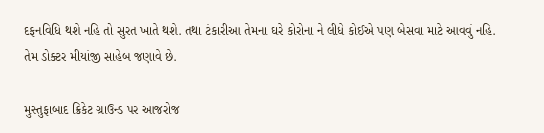દફનવિધિ થશે નહિ તો સુરત ખાતે થશે. તથા ટંકારીઆ તેમના ઘરે કોરોના ને લીધે કોઈએ પણ બેસવા માટે આવવું નહિ. તેમ ડોક્ટર મીયાંજી સાહેબ જણાવે છે.

મુસ્તુફાબાદ ક્રિકેટ ગ્રાઉન્ડ પર આજરોજ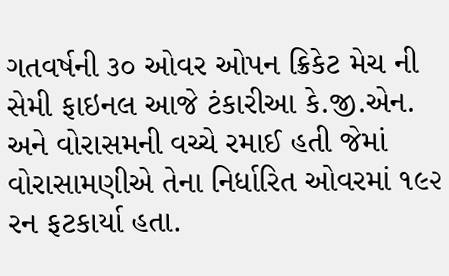ગતવર્ષની ૩૦ ઓવર ઓપન ક્રિકેટ મેચ ની સેમી ફાઇનલ આજે ટંકારીઆ કે.જી.એન. અને વોરાસમની વચ્ચે રમાઈ હતી જેમાં વોરાસામણીએ તેના નિર્ધારિત ઓવરમાં ૧૯૨ રન ફટકાર્યા હતા.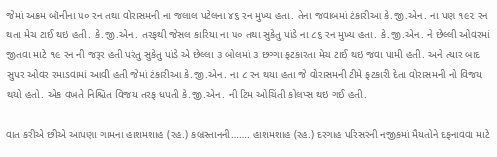જેમાં અક્રમ બૉનીના ૫૦ રન તથા વોરાસમની ના જલાલ પટેલના ૪૬ રન મુખ્ય હતા. તેના જવાબમાં ટંકારીઆ કે.જી.એન. ના પણ ૧૯૨ રન થતા મેચ ટાઈ થઇ હતી. કે.જી.એન. તરફથી જેસલ કારિયા ના ૫૦ તથા સુકેતુ પાંડે ના ૮૬ રન મુખ્ય હતા. કે.જી.એન. ને છેલ્લી ઓવરમાં જીતવા માટે ૧૯ રન ની જરૂર હતી પરંતુ સુકેતુ પાંડે એ છેલ્લા ૩ બોલમાં ૩ છગ્ગા ફટકારતા મેચ ટાઈ થઇ જવા પામી હતી. અને ત્યાર બાદ સુપર ઓવર રમાડવામાં આવી હતી જેમાં ટંકારીઆ કે.જી.એન. ના ૮ રન થયા હતા જે વોરાસમની ટીમે ફટકારી દેતા વોરાસમની નો વિજય થયો હતો. એક વખતે નિશ્ચિત વિજય તરફ ધપતી કે.જી.એન. ની ટિમ ઓચિંતી કોલપ્સ થઇ ગઈ હતી.

વાત કરીએ છીએ આપણા ગામના હાશમશાહ (રહ.) કબ્રસ્તાનની……. હાશમશાહ (રહ.) દરગાહ પરિસરની નજીકમાં મૈયતોને દફનાવવા માટે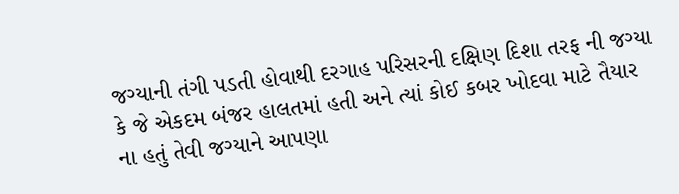જગ્યાની તંગી પડતી હોવાથી દરગાહ પરિસરની દક્ષિણ દિશા તરફ ની જગ્યા કે જે એકદમ બંજર હાલતમાં હતી અને ત્યાં કોઈ કબર ખોદવા માટે તૈયાર ના હતું તેવી જગ્યાને આપણા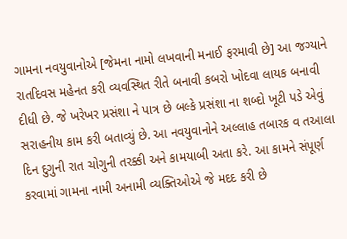ગામના નવયુવાનોએ [જેમના નામો લખવાની મનાઈ ફરમાવી છે] આ જગ્યાને રાતદિવસ મહેનત કરી વ્યવસ્થિત રીતે બનાવી કબરો ખોદવા લાયક બનાવી દીધી છે. જે ખરેખર પ્રસંશા ને પાત્ર છે બલ્કે પ્રસંશા ના શબ્દો ખૂટી પડે એવું સરાહનીય કામ કરી બતાવ્યું છે. આ નવયુવાનોને અલ્લાહ તબારક વ તઆલા દિન દુગુની રાત ચોગુની તરક્કી અને કામયાબી અતા કરે. આ કામને સંપૂર્ણ કરવામાં ગામના નામી અનામી વ્યક્તિઓએ જે મદદ કરી છે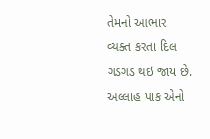તેમનો આભાર વ્યક્ત કરતા દિલ ગડગડ થઇ જાય છે. અલ્લાહ પાક એનો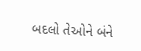બદલો તેઓને બંને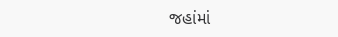જહાંમાં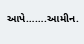આપે…….આમીન.